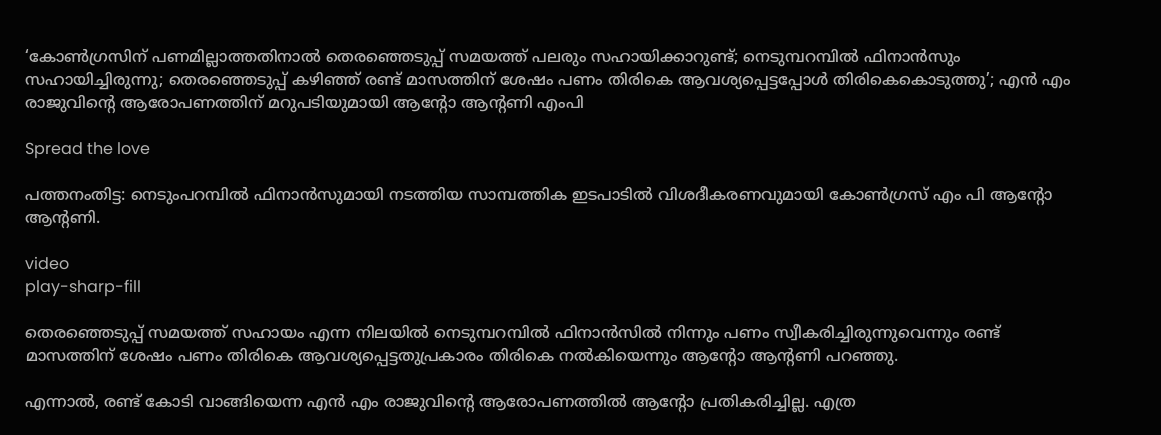‘കോണ്‍ഗ്രസിന് പണമില്ലാത്തതിനാല്‍ തെരഞ്ഞെടുപ്പ് സമയത്ത് പലരും സഹായിക്കാറുണ്ട്; നെടുമ്പറമ്പില്‍ ഫിനാന്‍സും സഹായിച്ചിരുന്നു; തെരഞ്ഞെടുപ്പ് കഴിഞ്ഞ് രണ്ട് മാസത്തിന് ശേഷം പണം തിരികെ ആവശ്യപ്പെട്ടപ്പോള്‍ തിരികെകൊടുത്തു’; എന്‍ എം രാജുവിന്റെ ആരോപണത്തിന് മറുപടിയുമായി ആന്റോ ആന്റണി എംപി

Spread the love

പത്തനംതിട്ട: നെടുംപറമ്പില്‍ ഫിനാന്‍സുമായി നടത്തിയ സാമ്പത്തിക ഇടപാടില്‍ വിശദീകരണവുമായി കോണ്‍ഗ്രസ് എം പി ആന്റോ ആന്റണി.

video
play-sharp-fill

തെരഞ്ഞെടുപ്പ് സമയത്ത് സഹായം എന്ന നിലയില്‍ നെടുമ്പറമ്പില്‍ ഫിനാന്‍സില്‍ നിന്നും പണം സ്വീകരിച്ചിരുന്നുവെന്നും രണ്ട് മാസത്തിന് ശേഷം പണം തിരികെ ആവശ്യപ്പെട്ടതുപ്രകാരം തിരികെ നല്‍കിയെന്നും ആന്റോ ആന്റണി പറഞ്ഞു.

എന്നാല്‍, രണ്ട് കോടി വാങ്ങിയെന്ന എന്‍ എം രാജുവിന്റെ ആരോപണത്തില്‍ ആന്റോ പ്രതികരിച്ചില്ല. എത്ര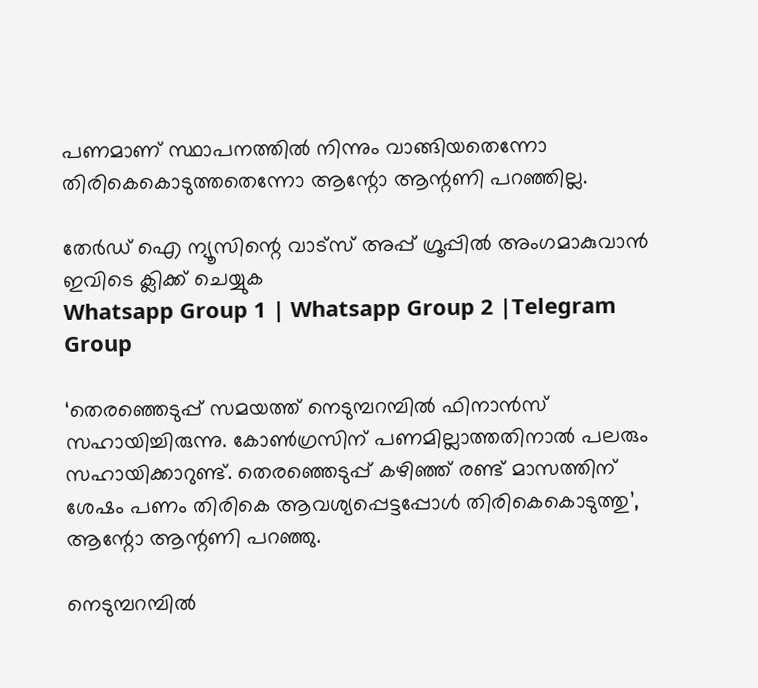പണമാണ് സ്ഥാപനത്തില്‍ നിന്നും വാങ്ങിയതെന്നോ തിരികെകൊടുത്തതെന്നോ ആന്റോ ആന്റണി പറഞ്ഞില്ല.

തേർഡ് ഐ ന്യൂസിന്റെ വാട്സ് അപ്പ് ഗ്രൂപ്പിൽ അംഗമാകുവാൻ ഇവിടെ ക്ലിക്ക് ചെയ്യുക
Whatsapp Group 1 | Whatsapp Group 2 |Telegram Group

‘തെരഞ്ഞെടുപ്പ് സമയത്ത് നെടുമ്പറമ്പില്‍ ഫിനാന്‍സ് സഹായിച്ചിരുന്നു. കോണ്‍ഗ്രസിന് പണമില്ലാത്തതിനാല്‍ പലരും സഹായിക്കാറുണ്ട്. തെരഞ്ഞെടുപ്പ് കഴിഞ്ഞ് രണ്ട് മാസത്തിന് ശേഷം പണം തിരികെ ആവശ്യപ്പെട്ടപ്പോള്‍ തിരികെകൊടുത്തു’, ആന്റോ ആന്റണി പറഞ്ഞു.

നെടുമ്പറമ്പില്‍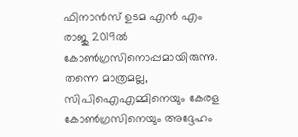ഫിനാന്‍സ് ഉടമ എന്‍ എം രാജു 2019ല്‍ കോണ്‍ഗ്രസിനൊപ്പമായിരുന്നു. തന്നെ മാത്രമല്ല, സിപിഐഎമ്മിനെയും കേരള കോണ്‍ഗ്രസിനെയും അദ്ദേഹം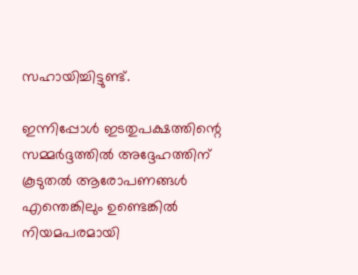സഹായിച്ചിട്ടുണ്ട്.

ഇന്നിപ്പോള്‍ ഇടതുപക്ഷത്തിന്റെ സമ്മര്‍ദ്ദത്തില്‍ അദ്ദേഹത്തിന് കൂടുതല്‍ ആരോപണങ്ങള്‍ എന്തെങ്കിലും ഉണ്ടെങ്കില്‍ നിയമപരമായി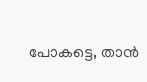പോകട്ടെ, താന്‍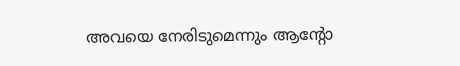അവയെ നേരിടുമെന്നും ആന്റോ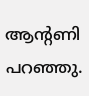ആന്റണി പറഞ്ഞു.